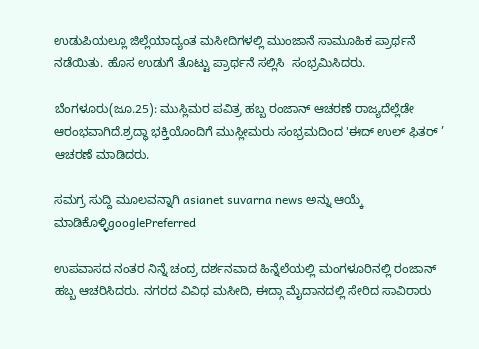ಉಡುಪಿಯಲ್ಲೂ ಜಿಲ್ಲೆಯಾದ್ಯಂತ ಮಸೀದಿಗಳಲ್ಲಿ ಮುಂಜಾನೆ ಸಾಮೂಹಿಕ ಪ್ರಾರ್ಥನೆ ನಡೆಯಿತು. ಹೊಸ ಉಡುಗೆ ತೊಟ್ಟು ಪ್ರಾರ್ಥನೆ ಸಲ್ಲಿಸಿ  ಸಂಭ್ರಮಿಸಿದರು.

ಬೆಂಗಳೂರು(ಜೂ.25): ಮುಸ್ಲಿಮರ ಪವಿತ್ರ ಹಬ್ಬ ರಂಜಾನ್‌ ಆಚರಣೆ ರಾಜ್ಯದೆಲ್ಲೆಡೇ ಆರಂಭವಾಗಿದೆ.ಶ್ರದ್ಧಾ ಭಕ್ತಿಯೊಂದಿಗೆ ಮುಸ್ಲೀಮರು ಸಂಭ್ರಮದಿಂದ 'ಈದ್‌ ಉಲ್‌ ಫಿತರ್ ’ ಆಚರಣೆ ಮಾಡಿದರು.

ಸಮಗ್ರ ಸುದ್ದಿ ಮೂಲವನ್ನಾಗಿ asianet suvarna news ಅನ್ನು ಆಯ್ಕೆ ಮಾಡಿಕೊಳ್ಳಿgooglePreferred

ಉಪವಾಸದ ನಂತರ ನಿನ್ನೆ ಚಂದ್ರ ದರ್ಶನವಾದ ಹಿನ್ನೆಲೆಯಲ್ಲಿ ಮಂಗಳೂರಿನಲ್ಲಿ ರಂಜಾನ್ ಹಬ್ಬ ಆಚರಿಸಿದರು. ನಗರದ ವಿವಿಧ ಮಸೀದಿ, ಈದ್ಗಾ ಮೈದಾನದಲ್ಲಿ ಸೇರಿದ ಸಾವಿರಾರು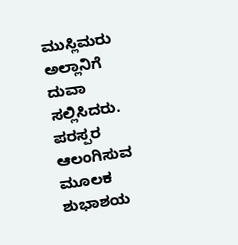ಮುಸ್ಲಿಮರು ಅಲ್ಲಾನಿಗೆ ದುವಾ ಸಲ್ಲಿಸಿದರು. ಪರಸ್ಪರ ಆಲಂಗಿಸುವ ಮೂಲಕ ಶುಭಾಶಯ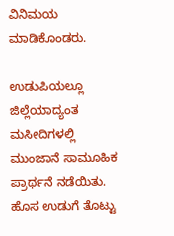ವಿನಿಮಯ ಮಾಡಿಕೊಂಡರು.

ಉಡುಪಿಯಲ್ಲೂ ಜಿಲ್ಲೆಯಾದ್ಯಂತ ಮಸೀದಿಗಳಲ್ಲಿ ಮುಂಜಾನೆ ಸಾಮೂಹಿಕ ಪ್ರಾರ್ಥನೆ ನಡೆಯಿತು. ಹೊಸ ಉಡುಗೆ ತೊಟ್ಟು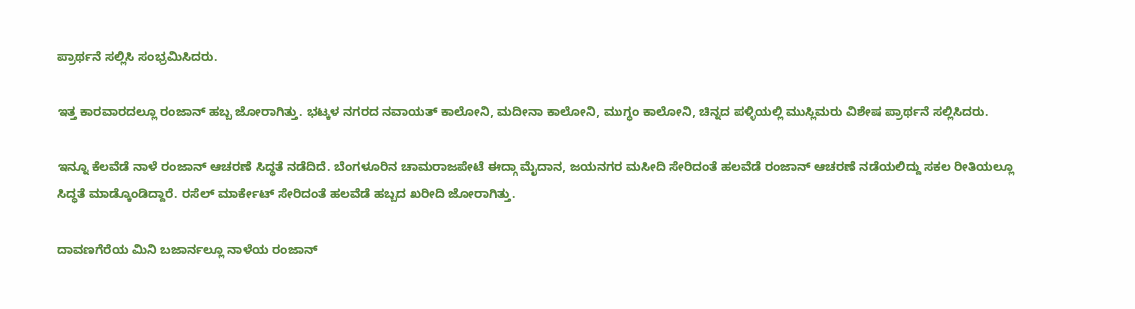ಪ್ರಾರ್ಥನೆ ಸಲ್ಲಿಸಿ ಸಂಭ್ರಮಿಸಿದರು.

ಇತ್ತ ಕಾರವಾರದಲ್ಲೂ ರಂಜಾನ್ ಹಬ್ಬ ಜೋರಾಗಿತ್ತು. ಭಟ್ಕಳ ನಗರದ ನವಾಯತ್ ಕಾಲೋನಿ, ಮದೀನಾ ಕಾಲೋನಿ, ಮುಗ್ಧಂ ಕಾಲೋನಿ, ಚಿನ್ನದ ಪಳ್ಳಿಯಲ್ಲಿ ಮುಸ್ಲಿಮರು ವಿಶೇಷ ಪ್ರಾರ್ಥನೆ ಸಲ್ಲಿಸಿದರು.

ಇನ್ನೂ ಕೆಲವೆಡೆ ನಾಳೆ ರಂಜಾನ್ ಆಚರಣೆ ಸಿದ್ಧತೆ ನಡೆದಿದೆ. ಬೆಂಗಳೂರಿನ ಚಾಮರಾಜಪೇಟೆ ಈದ್ಗಾ ಮೈದಾನ, ಜಯನಗರ ಮಸೀದಿ ಸೇರಿದಂತೆ ಹಲವೆಡೆ ರಂಜಾನ್ ಆಚರಣೆ ನಡೆಯಲಿದ್ದು ಸಕಲ ರೀತಿಯಲ್ಲೂ ಸಿದ್ಧತೆ ಮಾಡ್ಕೊಂಡಿದ್ದಾರೆ. ರಸೆಲ್ ಮಾರ್ಕೇಟ್ ಸೇರಿದಂತೆ ಹಲವೆಡೆ ಹಬ್ಬದ ಖರೀದಿ ಜೋರಾಗಿತ್ತು.

ದಾವಣಗೆರೆಯ ಮಿನಿ ಬಜಾರ್ನಲ್ಲೂ ನಾಳೆಯ ರಂಜಾನ್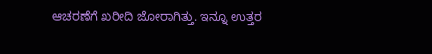ಆಚರಣೆಗೆ ಖರೀದಿ ಜೋರಾಗಿತ್ತು. ಇನ್ನೂ ಉತ್ತರ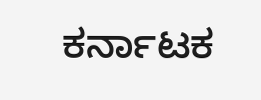ಕರ್ನಾಟಕ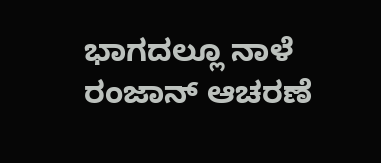ಭಾಗದಲ್ಲೂ ನಾಳೆ ರಂಜಾನ್ ಆಚರಣೆ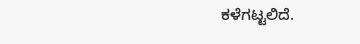ಕಳೆಗಟ್ಟಲಿದೆ.